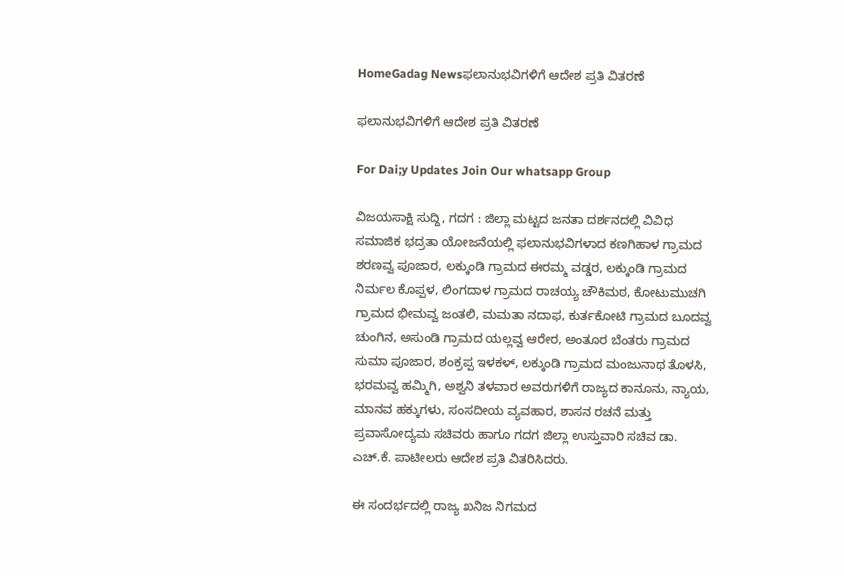HomeGadag Newsಫಲಾನುಭವಿಗಳಿಗೆ ಆದೇಶ ಪ್ರತಿ ವಿತರಣೆ

ಫಲಾನುಭವಿಗಳಿಗೆ ಆದೇಶ ಪ್ರತಿ ವಿತರಣೆ

For Dai;y Updates Join Our whatsapp Group

ವಿಜಯಸಾಕ್ಷಿ ಸುದ್ದಿ, ಗದಗ : ಜಿಲ್ಲಾ ಮಟ್ಟದ ಜನತಾ ದರ್ಶನದಲ್ಲಿ ವಿವಿಧ ಸಮಾಜಿಕ ಭದ್ರತಾ ಯೋಜನೆಯಲ್ಲಿ ಫಲಾನುಭವಿಗಳಾದ ಕಣಗಿಹಾಳ ಗ್ರಾಮದ ಶರಣವ್ವ ಪೂಜಾರ, ಲಕ್ಕುಂಡಿ ಗ್ರಾಮದ ಈರಮ್ಮ ವಡ್ಡರ, ಲಕ್ಕುಂಡಿ ಗ್ರಾಮದ ನಿರ್ಮಲ ಕೊಪ್ಪಳ, ಲಿಂಗದಾಳ ಗ್ರಾಮದ ರಾಚಯ್ಯ ಚೌಕಿಮಠ, ಕೋಟುಮುಚಗಿ ಗ್ರಾಮದ ಭೀಮವ್ವ ಜಂತಲಿ, ಮಮತಾ ನದಾಫ, ಕುರ್ತಕೋಟಿ ಗ್ರಾಮದ ಬೂದವ್ವ ಚುಂಗಿನ, ಅಸುಂಡಿ ಗ್ರಾಮದ ಯಲ್ಲವ್ವ ಆರೇರ, ಅಂತೂರ ಬೆಂತರು ಗ್ರಾಮದ ಸುಮಾ ಪೂಜಾರ, ಶಂಕ್ರಪ್ಪ ಇಳಕಳ್, ಲಕ್ಕುಂಡಿ ಗ್ರಾಮದ ಮಂಜುನಾಥ ತೊಳಸಿ, ಭರಮವ್ವ ಹಮ್ಮಿಗಿ, ಅಶ್ವನಿ ತಳವಾರ ಅವರುಗಳಿಗೆ ರಾಜ್ಯದ ಕಾನೂನು, ನ್ಯಾಯ, ಮಾನವ ಹಕ್ಕುಗಳು, ಸಂಸದೀಯ ವ್ಯವಹಾರ, ಶಾಸನ ರಚನೆ ಮತ್ತು ಪ್ರವಾಸೋದ್ಯಮ ಸಚಿವರು ಹಾಗೂ ಗದಗ ಜಿಲ್ಲಾ ಉಸ್ತುವಾರಿ ಸಚಿವ ಡಾ. ಎಚ್.ಕೆ. ಪಾಟೀಲರು ಆದೇಶ ಪ್ರತಿ ವಿತರಿಸಿದರು.

ಈ ಸಂದರ್ಭದಲ್ಲಿ ರಾಜ್ಯ ಖನಿಜ ನಿಗಮದ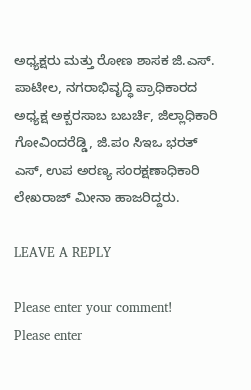ಅಧ್ಯಕ್ಷರು ಮತ್ತು ರೋಣ ಶಾಸಕ ಜಿ.ಎಸ್. ಪಾಟೀಲ, ನಗರಾಭಿವೃದ್ಧಿ ಪ್ರಾಧಿಕಾರದ ಅಧ್ಯಕ್ಷ ಅಕ್ಬರಸಾಬ ಬಬರ್ಚಿ, ಜಿಲ್ಲಾಧಿಕಾರಿ ಗೋವಿಂದರೆಡ್ಡಿ, ಜಿ.ಪಂ ಸಿಇಒ ಭರತ್ ಎಸ್, ಉಪ ಅರಣ್ಯ ಸಂರಕ್ಷಣಾಧಿಕಾರಿ ಲೇಖರಾಜ್ ಮೀನಾ ಹಾಜರಿದ್ದರು.

LEAVE A REPLY

Please enter your comment!
Please enter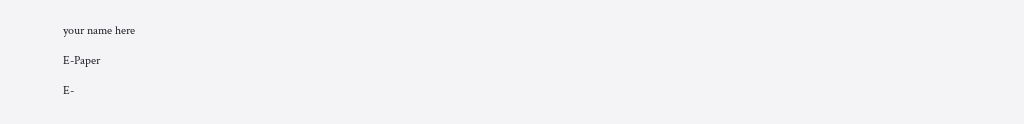your name here

E-Paper

E-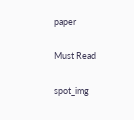paper

Must Read

spot_img